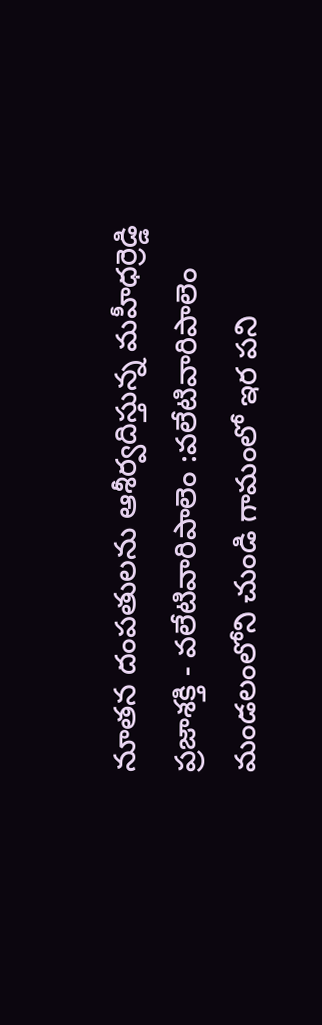నూతన దంపతులను ఆశీర్వదిస్తున్న మహీధర్రెడ్డి
ప్రజాశక్తి - వలేటివారిపాలెం :వలేటివారిపాలెం మండలంలోని చుండి గామంలో ఇర పని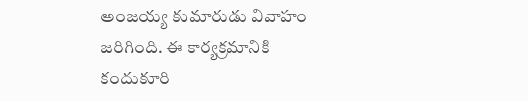అంజయ్య కుమారుడు వివాహం జరిగింది. ఈ కార్యక్రమానికి కందుకూరి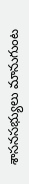శాసనసభ్యులు మానుగుంట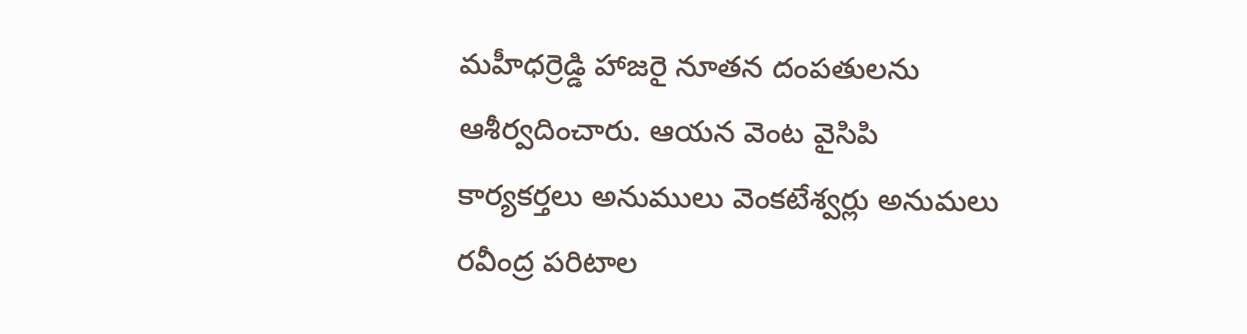మహీధర్రెడ్డి హాజరై నూతన దంపతులను ఆశీర్వదించారు. ఆయన వెంట వైసిపి కార్యకర్తలు అనుములు వెంకటేశ్వర్లు అనుమలు రవీంద్ర పరిటాల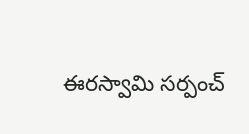ఈరస్వామి సర్పంచ్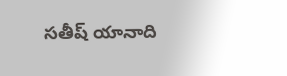సతీష్ యానాది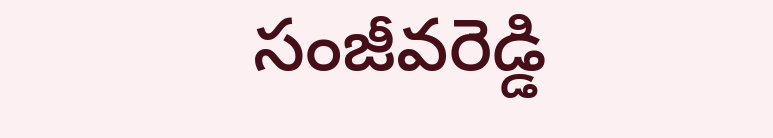సంజీవరెడ్డి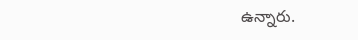ఉన్నారు.